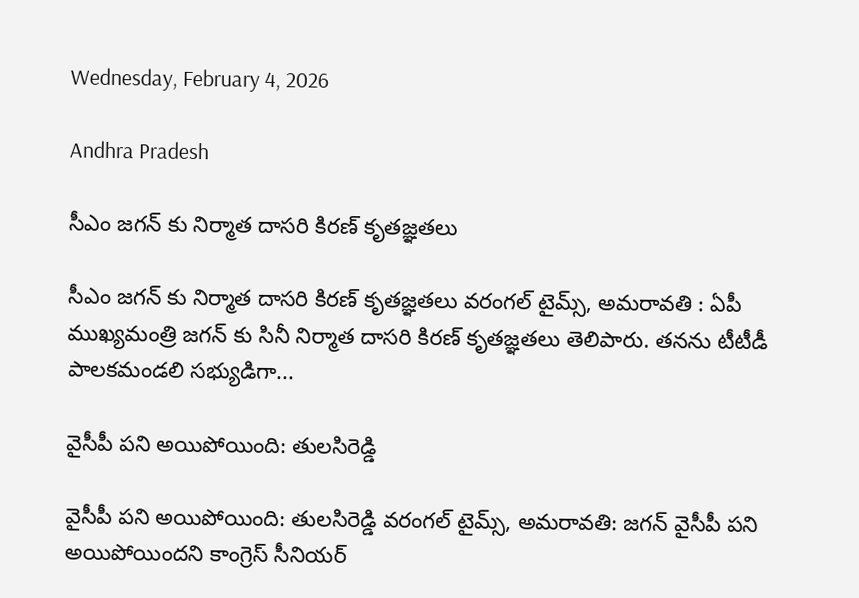Wednesday, February 4, 2026

Andhra Pradesh

సీఎం జగన్ కు నిర్మాత దాసరి కిరణ్ కృతజ్ఞతలు

సీఎం జగన్ కు నిర్మాత దాసరి కిరణ్ కృతజ్ఞతలు వరంగల్ టైమ్స్, అమరావతి : ఏపీ ముఖ్యమంత్రి జగన్ కు సినీ నిర్మాత దాసరి కిరణ్ కృతజ్ఞతలు తెలిపారు. తనను టీటీడీ పాలకమండలి సభ్యుడిగా...

వైసీపీ పని అయిపోయింది: తులసిరెడ్డి

వైసీపీ పని అయిపోయింది: తులసిరెడ్డి వరంగల్ టైమ్స్, అమరావతి: జగన్ వైసీపీ పని అయిపోయిందని కాంగ్రెస్ సీనియర్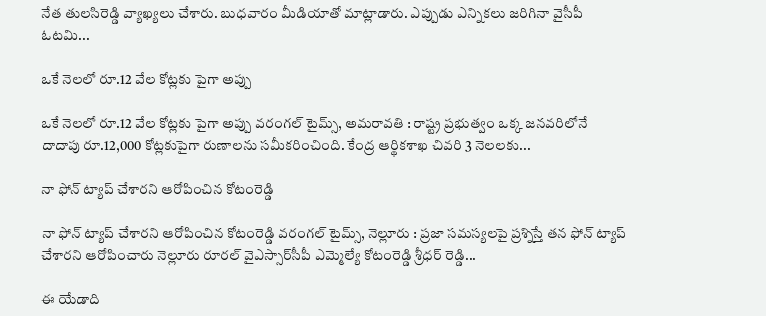నేత తులసిరెడ్డి వ్యాఖ్యలు చేశారు. బుధవారం మీడియాతో మాట్లాడారు. ఎప్పుడు ఎన్నికలు జరిగినా వైసీపీ ఓటమి...

ఒకే నెలలో రూ.12 వేల కోట్లకు పైగా అప్పు

ఒకే నెలలో రూ.12 వేల కోట్లకు పైగా అప్పు వరంగల్ టైమ్స్, అమరావతి : రాష్ట్ర ప్రభుత్వం ఒక్క జనవరిలోనే దాదాపు రూ.12,000 కోట్లకుపైగా రుణాలను సమీకరించింది. కేంద్ర ఆర్థికశాఖ చివరి 3 నెలలకు...

నా ఫోన్ ట్యాప్ చేశారని ఆరోపించిన కోటంరెడ్డి

నా ఫోన్ ట్యాప్ చేశారని ఆరోపించిన కోటంరెడ్డి వరంగల్ టైమ్స్, నెల్లూరు : ప్రజా సమస్యలపై ప్రశ్నిస్తే తన ఫోన్ ట్యాప్ చేశారని ఆరోపించారు నెల్లూరు రూరల్ వైఎస్సార్‌సీపీ ఎమ్మెల్యే కోటంరెడ్డి శ్రీధర్ రెడ్డి...

ఈ యేడాది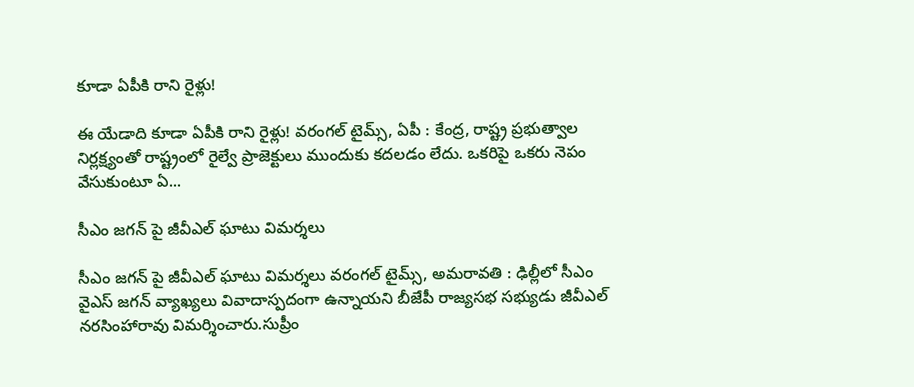కూడా ఏపీకి రాని రైళ్లు!

ఈ యేడాది కూడా ఏపీకి రాని రైళ్లు! వరంగల్ టైమ్స్, ఏపీ : కేంద్ర, రాష్ట్ర ప్రభుత్వాల నిర్లక్ష్యంతో రాష్ట్రంలో రైల్వే ప్రాజెక్టులు ముందుకు కదలడం లేదు. ఒకరిపై ఒకరు నెపం వేసుకుంటూ ఏ...

సీఎం జగన్ పై జీవీఎల్ ఘాటు విమర్శలు

సీఎం జగన్ పై జీవీఎల్ ఘాటు విమర్శలు వరంగల్ టైమ్స్, అమరావతి : ఢిల్లీలో సీఎం వైఎస్ జగన్ వ్యాఖ్యలు వివాదాస్పదంగా ఉన్నాయని బీజేపీ రాజ్యసభ సభ్యుడు జీవీఎల్ నరసింహారావు విమర్శించారు.సుప్రీం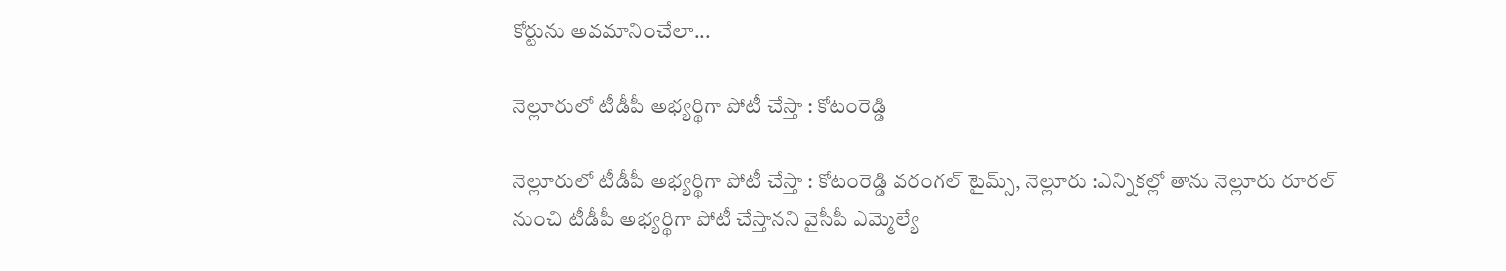కోర్టును అవమానించేలా...

నెల్లూరులో టీడీపీ అభ్యర్థిగా పోటీ చేస్తా : కోటంరెడ్డి

నెల్లూరులో టీడీపీ అభ్యర్థిగా పోటీ చేస్తా : కోటంరెడ్డి వరంగల్ టైమ్స్, నెల్లూరు :ఎన్నికల్లో తాను నెల్లూరు రూరల్ నుంచి టీడీపీ అభ్యర్థిగా పోటీ చేస్తానని వైసీపీ ఎమ్మెల్యే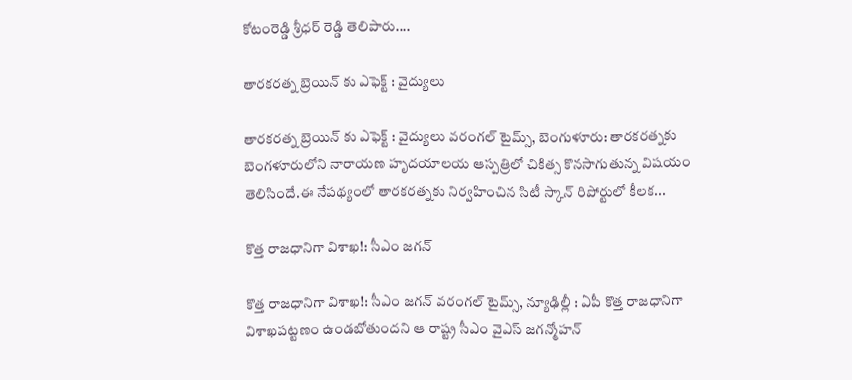కోటంరెడ్డి శ్రీధర్ రెడ్డి తెలిపారు....

తారకరత్న బ్రెయిన్ కు ఎఫెక్ట్ : వైద్యులు

తారకరత్న బ్రెయిన్ కు ఎఫెక్ట్ : వైద్యులు వరంగల్ టైమ్స్, బెంగుళూరు: తారకరత్నకు బెంగళూరులోని నారాయణ హృదయాలయ ఆస్పత్రిలో చికిత్స కొనసాగుతున్న విషయం తెలిసిందే.ఈ నేపథ్యంలో తారకరత్నకు నిర్వహించిన సిటీ స్కాన్ రిపోర్టులో కీలక...

కొత్త రాజధానిగా విశాఖ!: సీఎం జగన్

కొత్త రాజధానిగా విశాఖ!: సీఎం జగన్ వరంగల్ టైమ్స్, న్యూఢిల్లీ : ఏపీ కొత్త రాజధానిగా విశాఖపట్టణం ఉండబోతుందని ఆ రాష్ట్ర సీఎం వైఎస్ జగన్మోహన్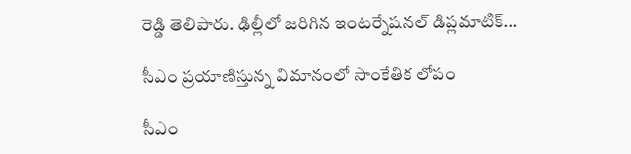రెడ్డి తెలిపారు. ఢిల్లీలో జరిగిన ఇంటర్నేషనల్ డిప్లమాటిక్...

సీఎం ప్రయాణిస్తున్న విమానంలో సాంకేతిక లోపం

సీఎం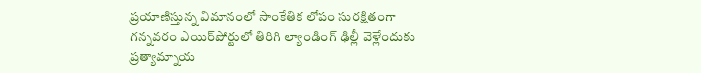ప్రయాణిస్తున్న విమానంలో సాంకేతిక లోపం సురక్షితంగా గన్నవరం ఎయిర్‌పోర్టులో తిరిగి ల్యాండింగ్‌ ఢిల్లీ వెళ్లేందుకు ప్రత్యామ్నాయ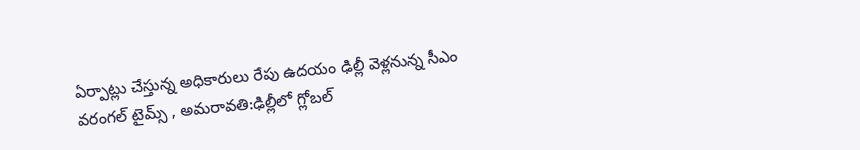ఏర్పాట్లు చేస్తున్న అధికారులు రేపు ఉదయం ఢిల్లీ వెళ్లనున్న సీఎం వరంగల్ టైమ్స్ , అమరావతి:ఢిల్లీలో గ్లోబల్‌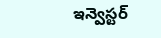ఇన్వెస్టర్‌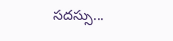సదస్సు...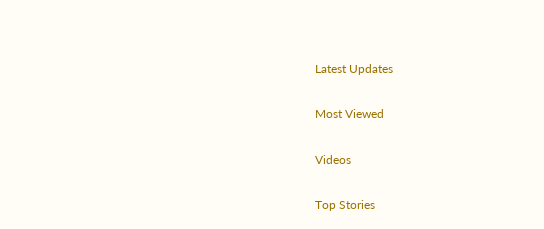Latest Updates

Most Viewed

Videos

Top Stories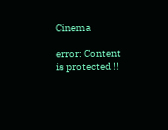Cinema

error: Content is protected !!